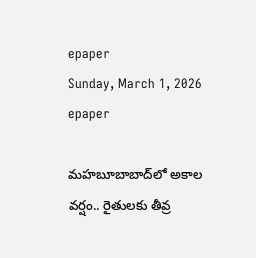epaper
Sunday, March 1, 2026
epaper

మహబూబాబాద్‌లో అకాల వర్షం.. రైతులకు తీవ్ర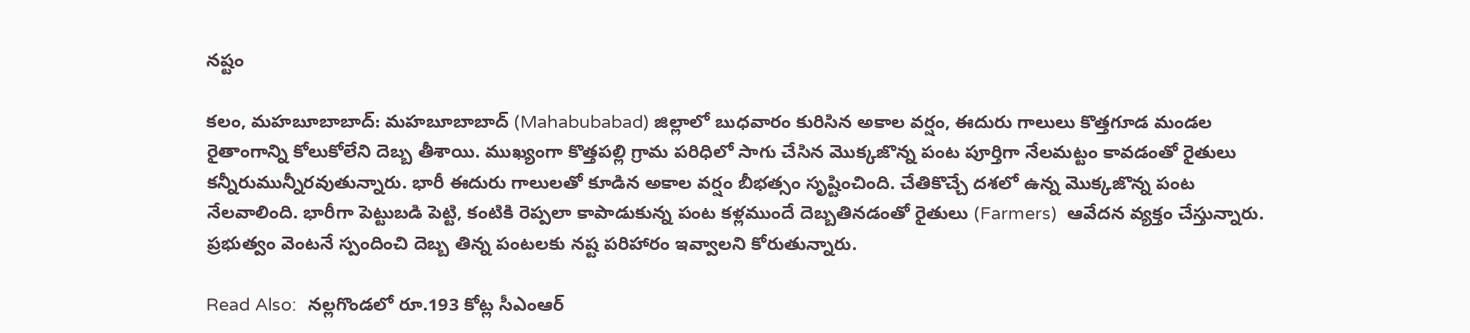నష్టం

కలం, మహబూబాబాద్: మహబూబాబాద్ (Mahabubabad) జిల్లాలో బుధవారం కురిసిన అకాల వర్షం, ఈదురు గాలులు కొత్తగూడ మండల రైతాంగాన్ని కోలుకోలేని దెబ్బ తీశాయి. ముఖ్యంగా కొత్తపల్లి గ్రామ పరిధిలో సాగు చేసిన మొక్కజొన్న పంట పూర్తిగా నేలమట్టం కావడంతో రైతులు కన్నీరుమున్నీరవుతున్నారు. భారీ ఈదురు గాలులతో కూడిన అకాల వర్షం బీభత్సం సృష్టించింది. చేతికొచ్చే దశలో ఉన్న మొక్కజొన్న పంట నేలవాలింది. భారీగా పెట్టుబడి పెట్టి, కంటికి రెప్పలా కాపాడుకున్న పంట కళ్లముందే దెబ్బతినడంతో రైతులు (Farmers)  ఆవేదన వ్యక్తం చేస్తున్నారు. ప్రభుత్వం వెంటనే స్పందించి దెబ్బ తిన్న పంటలకు నష్ట పరిహారం ఇవ్వాలని కోరుతున్నారు.

Read Also:  నల్లగొండలో రూ.193 కోట్ల సీఎంఆర్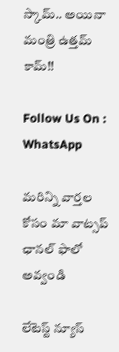స్కామ్.. అయినా మంత్రి ఉత్తమ్ కామ్!!

Follow Us On : WhatsApp

మ‌రిన్ని వార్త‌ల కోసం మా వాట్స‌ప్ ఛాన‌ల్ ఫాలో అవ్వండి

లేటెస్ట్ న్యూస్‌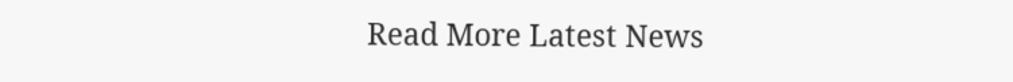Read More Latest News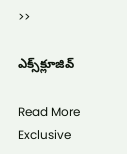>>

ఎక్స్‌క్లూజివ్‌

Read More Exclusive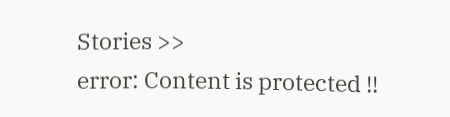Stories >>
error: Content is protected !!